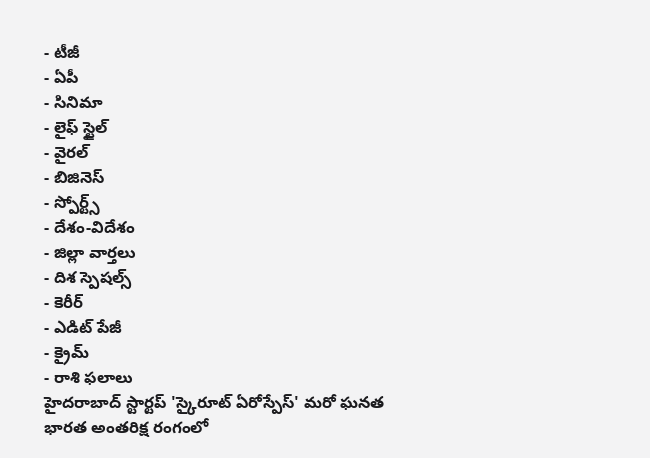- టీజీ
- ఏపీ
- సినిమా
- లైఫ్ స్టైల్
- వైరల్
- బిజినెస్
- స్పోర్ట్స్
- దేశం-విదేశం
- జిల్లా వార్తలు
- దిశ స్పెషల్స్
- కెరీర్
- ఎడిట్ పేజీ
- క్రైమ్
- రాశి ఫలాలు
హైదరాబాద్ స్టార్టప్ 'స్కైరూట్ ఏరోస్పేస్' మరో ఘనత
భారత అంతరిక్ష రంగంలో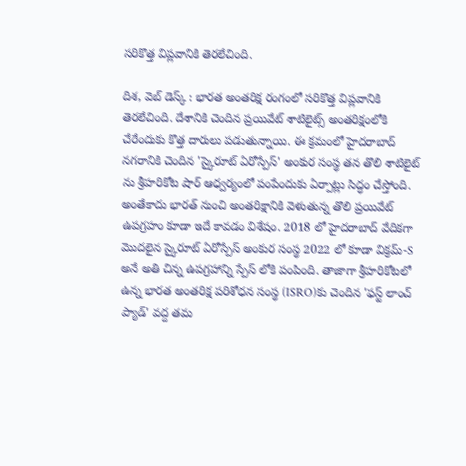సరికొత్త విప్లవానికి తెరలేచింది.

దిశ, వెబ్ డెస్క్ : భారత అంతరిక్ష రంగంలో సరికొత్త విప్లవానికి తెరలేచింది. దేశానికి చెందిన ప్రయివేట్ శాటిలైట్స్ అంతరిక్షంలోకి చేరేందుకు కొత్త దారులు పడుతున్నాయి. ఈ క్రమంలో హైదరాబాద్ నగరానికి చెందిన 'స్కైరూట్ ఏరోస్పేస్' అంకుర సంస్థ తన తొలి శాటిలైట్ ను శ్రీహరికోట షార్ ఆధ్వర్యంలో పంపేందుకు ఏర్పాట్లు సిద్ధం చేస్తోంది. అంతేకాదు భారత్ నుంచి అంతరిక్షానికి వెళుతున్న తొలి ప్రయివేట్ ఉపగ్రహం కూడా ఇదే కావడం విశేషం. 2018 లో హైదరాబాద్ వేదికగా మొదలైన స్కైరూట్ ఏరోస్పేస్ అంకుర సంస్థ 2022 లో కూడా విక్రమ్-S అనే అతి చిన్న ఉపగ్రహాన్ని స్పేస్ లోకి పంపింది. తాజాగా శ్రీహరికోటలో ఉన్న భారత అంతరిక్ష పరిశోధన సంస్థ (ISRO)కు చెందిన 'ఫస్ట్ లాంచ్ ప్యాడ్' వద్ద తమ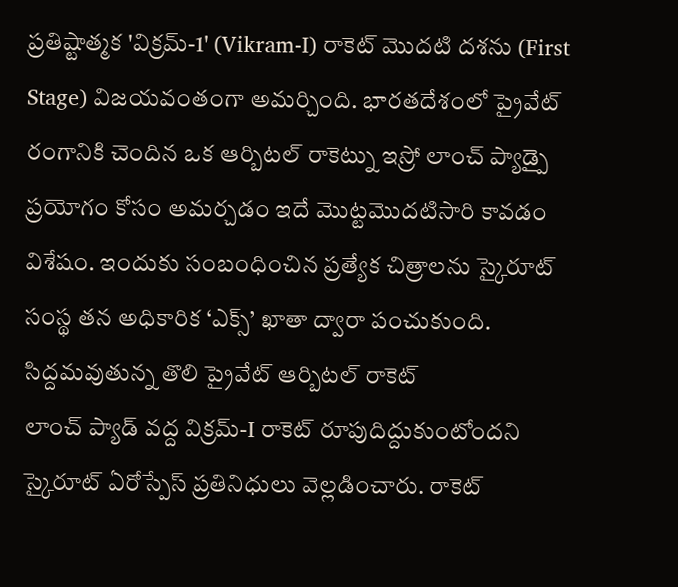ప్రతిష్టాత్మక 'విక్రమ్-1' (Vikram-I) రాకెట్ మొదటి దశను (First Stage) విజయవంతంగా అమర్చింది. భారతదేశంలో ప్రైవేట్ రంగానికి చెందిన ఒక ఆర్బిటల్ రాకెట్ను ఇస్రో లాంచ్ ప్యాడ్పై ప్రయోగం కోసం అమర్చడం ఇదే మొట్టమొదటిసారి కావడం విశేషం. ఇందుకు సంబంధించిన ప్రత్యేక చిత్రాలను స్కైరూట్ సంస్థ తన అధికారిక ‘ఎక్స్’ ఖాతా ద్వారా పంచుకుంది.
సిద్దమవుతున్న తొలి ప్రైవేట్ ఆర్బిటల్ రాకెట్
లాంచ్ ప్యాడ్ వద్ద విక్రమ్-I రాకెట్ రూపుదిద్దుకుంటోందని స్కైరూట్ ఏరోస్పేస్ ప్రతినిధులు వెల్లడించారు. రాకెట్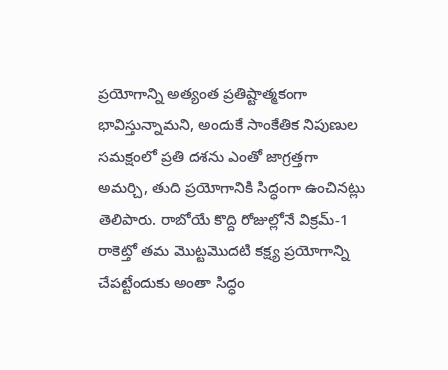ప్రయోగాన్ని అత్యంత ప్రతిష్టాత్మకంగా భావిస్తున్నామని, అందుకే సాంకేతిక నిపుణుల సమక్షంలో ప్రతి దశను ఎంతో జాగ్రత్తగా అమర్చి, తుది ప్రయోగానికి సిద్ధంగా ఉంచినట్లు తెలిపారు. రాబోయే కొద్ది రోజుల్లోనే విక్రమ్-1 రాకెట్తో తమ మొట్టమొదటి కక్ష్య ప్రయోగాన్ని చేపట్టేందుకు అంతా సిద్ధం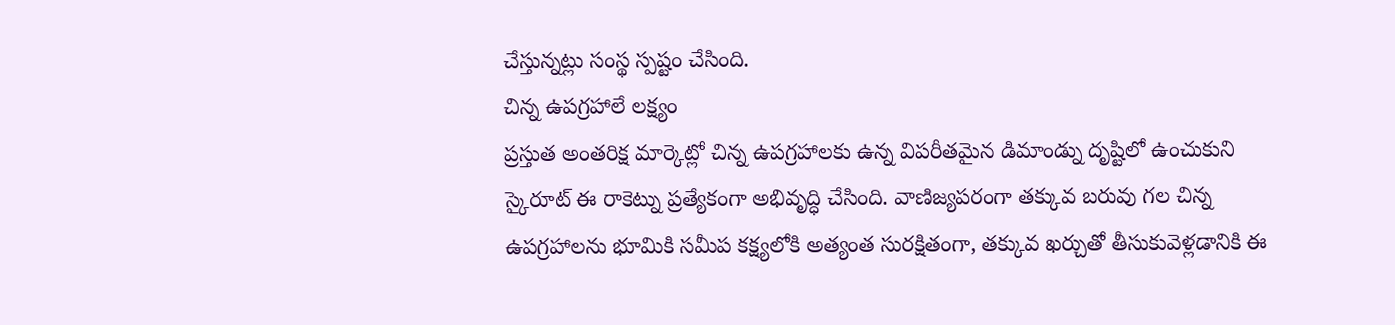చేస్తున్నట్లు సంస్థ స్పష్టం చేసింది.
చిన్న ఉపగ్రహాలే లక్ష్యం
ప్రస్తుత అంతరిక్ష మార్కెట్లో చిన్న ఉపగ్రహాలకు ఉన్న విపరీతమైన డిమాండ్ను దృష్టిలో ఉంచుకుని స్కైరూట్ ఈ రాకెట్ను ప్రత్యేకంగా అభివృద్ధి చేసింది. వాణిజ్యపరంగా తక్కువ బరువు గల చిన్న ఉపగ్రహాలను భూమికి సమీప కక్ష్యలోకి అత్యంత సురక్షితంగా, తక్కువ ఖర్చుతో తీసుకువెళ్లడానికి ఈ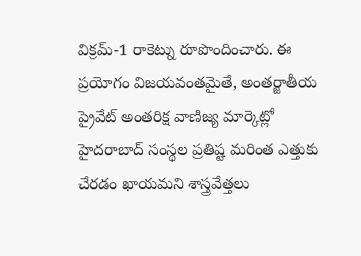విక్రమ్-1 రాకెట్ను రూపొందించారు. ఈ ప్రయోగం విజయవంతమైతే, అంతర్జాతీయ ప్రైవేట్ అంతరిక్ష వాణిజ్య మార్కెట్లో హైదరాబాద్ సంస్థల ప్రతిష్ట మరింత ఎత్తుకు చేరడం ఖాయమని శాస్త్రవేత్తలు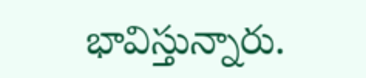భావిస్తున్నారు.